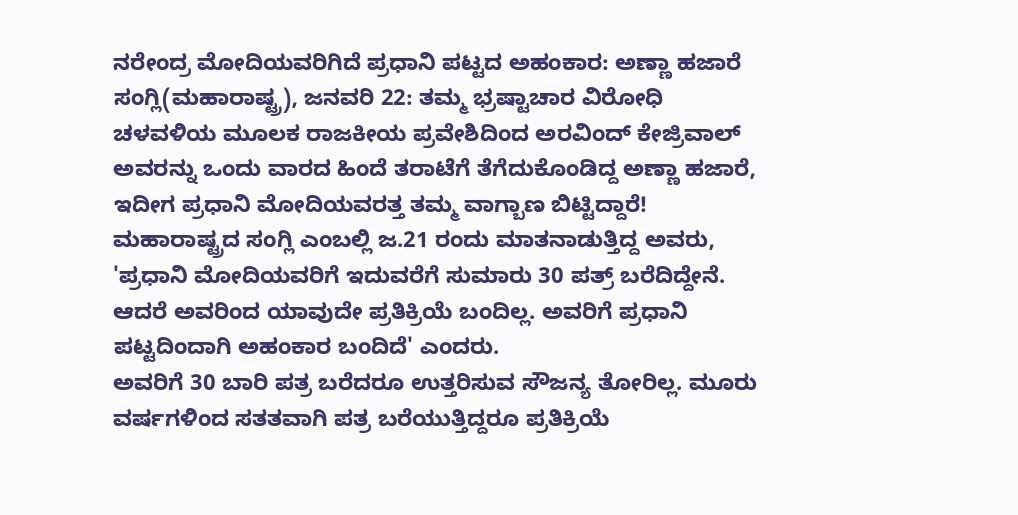ನರೇಂದ್ರ ಮೋದಿಯವರಿಗಿದೆ ಪ್ರಧಾನಿ ಪಟ್ಟದ ಅಹಂಕಾರ: ಅಣ್ಣಾ ಹಜಾರೆ
ಸಂಗ್ಲಿ(ಮಹಾರಾಷ್ಟ್ರ), ಜನವರಿ 22: ತಮ್ಮ ಭ್ರಷ್ಟಾಚಾರ ವಿರೋಧಿ ಚಳವಳಿಯ ಮೂಲಕ ರಾಜಕೀಯ ಪ್ರವೇಶಿದಿಂದ ಅರವಿಂದ್ ಕೇಜ್ರಿವಾಲ್ ಅವರನ್ನು ಒಂದು ವಾರದ ಹಿಂದೆ ತರಾಟೆಗೆ ತೆಗೆದುಕೊಂಡಿದ್ದ ಅಣ್ಣಾ ಹಜಾರೆ, ಇದೀಗ ಪ್ರಧಾನಿ ಮೋದಿಯವರತ್ತ ತಮ್ಮ ವಾಗ್ಬಾಣ ಬಿಟ್ಟಿದ್ದಾರೆ!
ಮಹಾರಾಷ್ಟ್ರದ ಸಂಗ್ಲಿ ಎಂಬಲ್ಲಿ ಜ.21 ರಂದು ಮಾತನಾಡುತ್ತಿದ್ದ ಅವರು, 'ಪ್ರಧಾನಿ ಮೋದಿಯವರಿಗೆ ಇದುವರೆಗೆ ಸುಮಾರು 30 ಪತ್ರ್ ಬರೆದಿದ್ದೇನೆ. ಆದರೆ ಅವರಿಂದ ಯಾವುದೇ ಪ್ರತಿಕ್ರಿಯೆ ಬಂದಿಲ್ಲ. ಅವರಿಗೆ ಪ್ರಧಾನಿ ಪಟ್ಟದಿಂದಾಗಿ ಅಹಂಕಾರ ಬಂದಿದೆ' ಎಂದರು.
ಅವರಿಗೆ 30 ಬಾರಿ ಪತ್ರ ಬರೆದರೂ ಉತ್ತರಿಸುವ ಸೌಜನ್ಯ ತೋರಿಲ್ಲ. ಮೂರು ವರ್ಷಗಳಿಂದ ಸತತವಾಗಿ ಪತ್ರ ಬರೆಯುತ್ತಿದ್ದರೂ ಪ್ರತಿಕ್ರಿಯೆ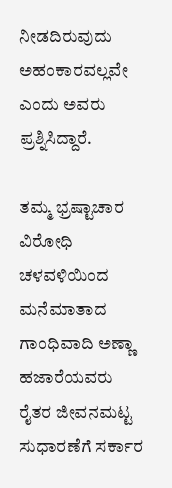ನೀಡದಿರುವುದು ಅಹಂಕಾರವಲ್ಲವೇ ಎಂದು ಅವರು ಪ್ರಶ್ನಿಸಿದ್ದಾರೆ.

ತಮ್ಮ ಭ್ರಷ್ಟಾಚಾರ ವಿರೋಧಿ ಚಳವಳಿಯಿಂದ ಮನೆಮಾತಾದ ಗಾಂಧಿವಾದಿ ಅಣ್ಣಾ ಹಜಾರೆಯವರು ರೈತರ ಜೀವನಮಟ್ಟ ಸುಧಾರಣೆಗೆ ಸರ್ಕಾರ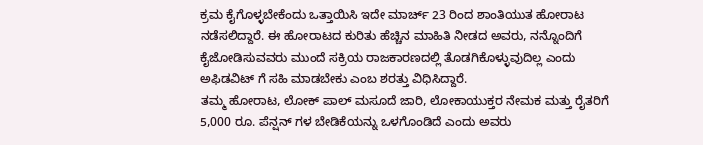ಕ್ರಮ ಕೈಗೊಳ್ಳಬೇಕೆಂದು ಒತ್ತಾಯಿಸಿ ಇದೇ ಮಾರ್ಚ್ 23 ರಿಂದ ಶಾಂತಿಯುತ ಹೋರಾಟ ನಡೆಸಲಿದ್ದಾರೆ. ಈ ಹೋರಾಟದ ಕುರಿತು ಹೆಚ್ಚಿನ ಮಾಹಿತಿ ನೀಡದ ಅವರು, ನನ್ನೊಂದಿಗೆ ಕೈಜೋಡಿಸುವವರು ಮುಂದೆ ಸಕ್ರಿಯ ರಾಜಕಾರಣದಲ್ಲಿ ತೊಡಗಿಕೊಳ್ಳುವುದಿಲ್ಲ ಎಂದು ಅಫಿಡವಿಟ್ ಗೆ ಸಹಿ ಮಾಡಬೇಕು ಎಂಬ ಶರತ್ತು ವಿಧಿಸಿದ್ದಾರೆ.
ತಮ್ಮ ಹೋರಾಟ, ಲೋಕ್ ಪಾಲ್ ಮಸೂದೆ ಜಾರಿ, ಲೋಕಾಯುಕ್ತರ ನೇಮಕ ಮತ್ತು ರೈತರಿಗೆ 5,000 ರೂ. ಪೆನ್ಷನ್ ಗಳ ಬೇಡಿಕೆಯನ್ನು ಒಳಗೊಂಡಿದೆ ಎಂದು ಅವರು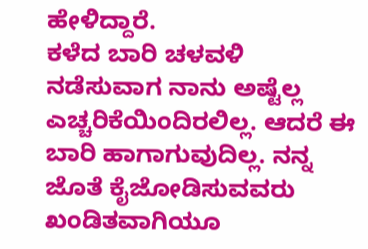ಹೇಳಿದ್ದಾರೆ.
ಕಳೆದ ಬಾರಿ ಚಳವಳಿ ನಡೆಸುವಾಗ ನಾನು ಅಷ್ಟೆಲ್ಲ ಎಚ್ಚರಿಕೆಯಿಂದಿರಲಿಲ್ಲ. ಆದರೆ ಈ ಬಾರಿ ಹಾಗಾಗುವುದಿಲ್ಲ. ನನ್ನ ಜೊತೆ ಕೈಜೋಡಿಸುವವರು ಖಂಡಿತವಾಗಿಯೂ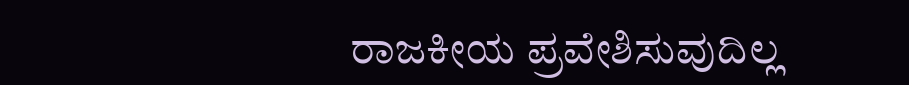ರಾಜಕೀಯ ಪ್ರವೇಶಿಸುವುದಿಲ್ಲ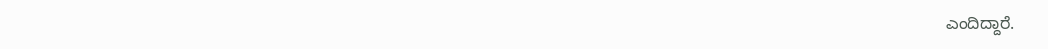ಎಂದಿದ್ದಾರೆ.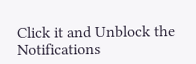Click it and Unblock the Notifications